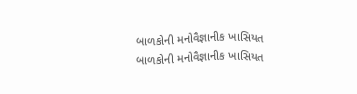બાળકોની મનોવૈજ્ઞાનીક ખાસિયત
બાળકોની મનોવૈજ્ઞાનીક ખાસિયત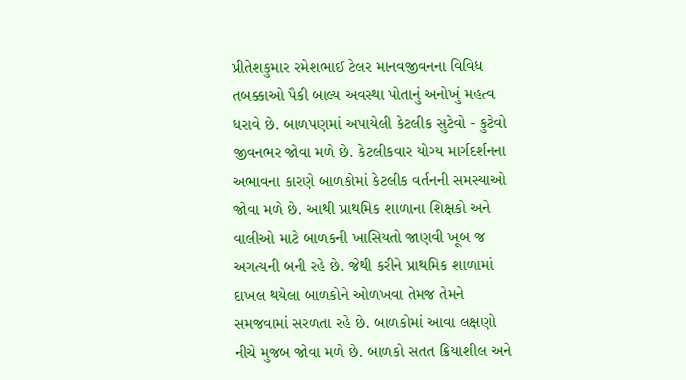પ્રીતેશકુમાર રમેશભાઈ ટેલર માનવજીવનના વિવિધ તબક્કાઓ પૈકી બાલ્ય અવસ્થા પોતાનું અનોખું મહત્વ ધરાવે છે. બાળપણમાં અપાયેલી કેટલીક સુટેવો - કુટેવો જીવનભર જોવા મળે છે. કેટલીકવાર યોગ્ય માર્ગદર્શનના અભાવના કારણે બાળકોમાં કેટલીક વર્તનની સમસ્યાઓ જોવા મળે છે. આથી પ્રાથમિક શાળાના શિક્ષકો અને વાલીઓ માટે બાળકની ખાસિયતો જાણવી ખૂબ જ અગત્યની બની રહે છે. જેથી કરીને પ્રાથમિક શાળામાં દાખલ થયેલા બાળકોને ઓળખવા તેમજ તેમને સમજવામાં સરળતા રહે છે. બાળકોમાં આવા લક્ષણો નીચે મુજબ જોવા મળે છે. બાળકો સતત ક્રિયાશીલ અને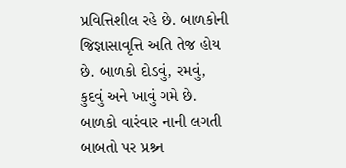પ્રવિત્તિશીલ રહે છે. બાળકોની જિજ્ઞાસાવૃત્તિ અતિ તેજ હોય છે. બાળકો દોડવું, રમવું, કુદવું અને ખાવું ગમે છે. બાળકો વારંવાર નાની લગતી બાબતો પર પ્રશ્ર્ન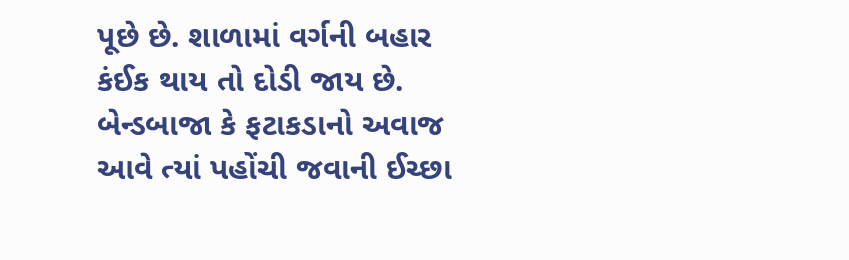પૂછે છે. શાળામાં વર્ગની બહાર કંઈક થાય તો દોડી જાય છે. બેન્ડબાજા કે ફટાકડાનો અવાજ આવે ત્યાં પહોંચી જવાની ઈચ્છા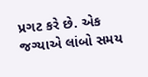પ્રગટ કરે છે. એક જગ્યાએ લાંબો સમય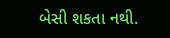બેસી શકતા નથી.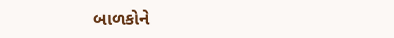બાળકોને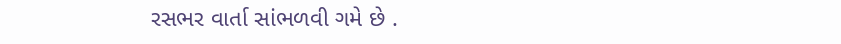રસભર વાર્તા સાંભળવી ગમે છે .